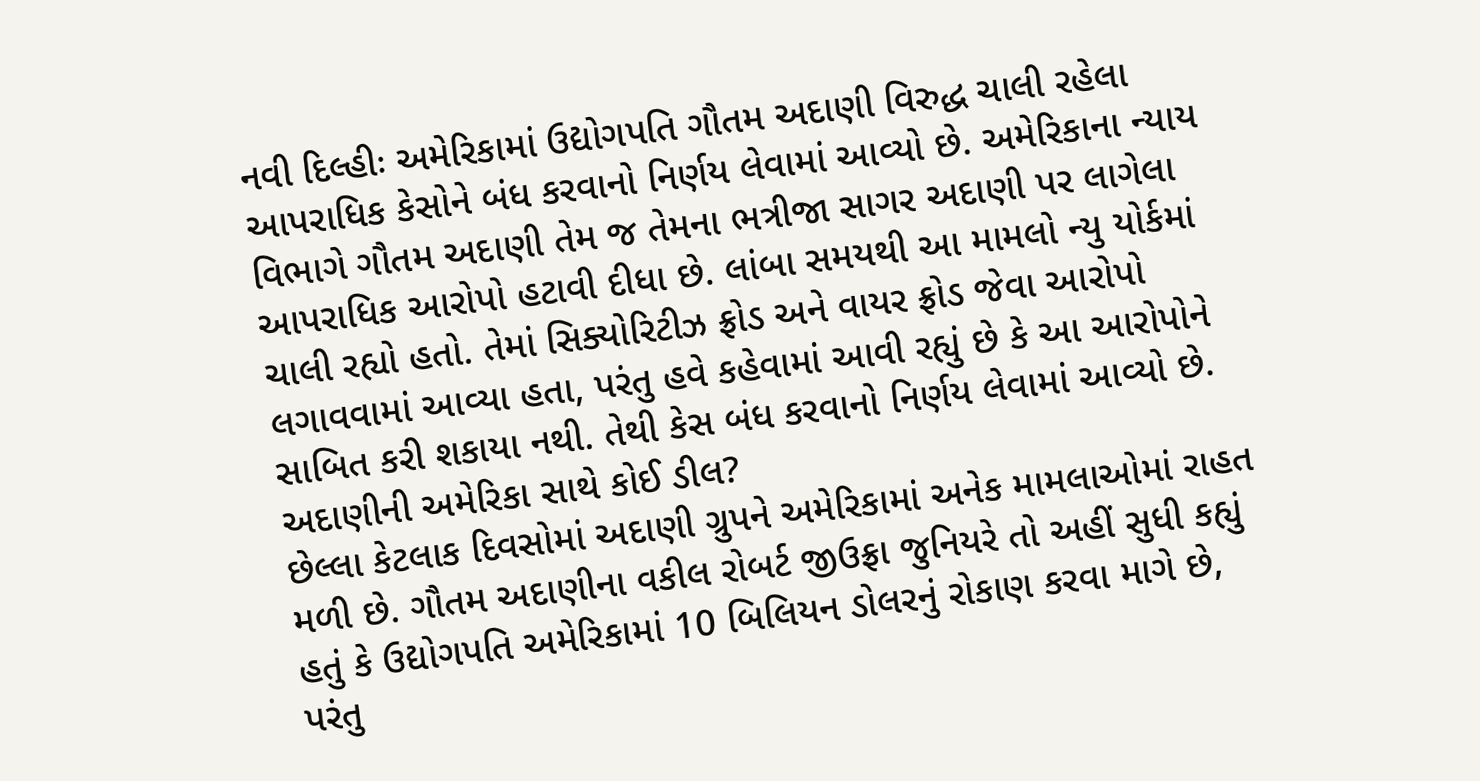નવી દિલ્હીઃ અમેરિકામાં ઉદ્યોગપતિ ગૌતમ અદાણી વિરુદ્ધ ચાલી રહેલા આપરાધિક કેસોને બંધ કરવાનો નિર્ણય લેવામાં આવ્યો છે. અમેરિકાના ન્યાય વિભાગે ગૌતમ અદાણી તેમ જ તેમના ભત્રીજા સાગર અદાણી પર લાગેલા આપરાધિક આરોપો હટાવી દીધા છે. લાંબા સમયથી આ મામલો ન્યુ યોર્કમાં ચાલી રહ્યો હતો. તેમાં સિક્યોરિટીઝ ફ્રોડ અને વાયર ફ્રોડ જેવા આરોપો લગાવવામાં આવ્યા હતા, પરંતુ હવે કહેવામાં આવી રહ્યું છે કે આ આરોપોને સાબિત કરી શકાયા નથી. તેથી કેસ બંધ કરવાનો નિર્ણય લેવામાં આવ્યો છે.
અદાણીની અમેરિકા સાથે કોઈ ડીલ?
છેલ્લા કેટલાક દિવસોમાં અદાણી ગ્રુપને અમેરિકામાં અનેક મામલાઓમાં રાહત મળી છે. ગૌતમ અદાણીના વકીલ રોબર્ટ જીઉફ્રા જુનિયરે તો અહીં સુધી કહ્યું હતું કે ઉદ્યોગપતિ અમેરિકામાં 10 બિલિયન ડોલરનું રોકાણ કરવા માગે છે, પરંતુ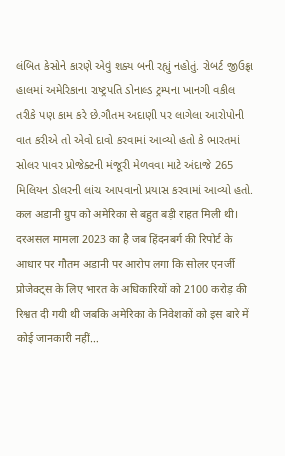લંબિત કેસોને કારણે એવું શક્ય બની રહ્યું નહોતું. રોબર્ટ જીઉફ્રા હાલમાં અમેરિકાના રાષ્ટ્રપતિ ડોનાલ્ડ ટ્રમ્પના ખાનગી વકીલ તરીકે પણ કામ કરે છે.ગૌતમ અદાણી પર લાગેલા આરોપોની વાત કરીએ તો એવો દાવો કરવામાં આવ્યો હતો કે ભારતમાં સોલર પાવર પ્રોજેક્ટની મંજૂરી મેળવવા માટે અંદાજે 265 મિલિયન ડોલરની લાંચ આપવાનો પ્રયાસ કરવામાં આવ્યો હતો.
कल अडानी ग्रुप को अमेरिका से बहुत बड़ी राहत मिली थी।
दरअसल मामला 2023 का है जब हिंदनबर्ग की रिपोर्ट के आधार पर गौतम अडानी पर आरोप लगा कि सोलर एनर्जी प्रोजेक्ट्स के लिए भारत के अधिकारियों को 2100 करोड़ की रिश्वत दी गयी थी जबकि अमेरिका के निवेशकों को इस बारे में कोई जानकारी नहीं…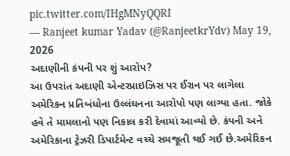pic.twitter.com/IHgMNyQQRI
— Ranjeet kumar Yadav (@RanjeetkrYdv) May 19, 2026
અદાણીની કંપની પર શું આરોપ?
આ ઉપરાંત અદાણી એન્ટરપ્રાઇઝિસ પર ઈરાન પર લાગેલા અમેરિકન પ્રતિબંધોના ઉલ્લંઘનના આરોપો પણ લાગ્યા હતા. જોકે હવે તે મામલાનો પણ નિકાલ કરી દેવામાં આવ્યો છે. કંપની અને અમેરિકાના ટ્રેઝરી ડિપાર્ટમેન્ટ વચ્ચે સમજૂતી થઈ ગઈ છે.અમેરિકન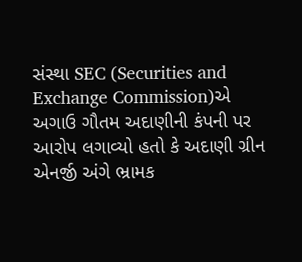સંસ્થા SEC (Securities and Exchange Commission)એ અગાઉ ગૌતમ અદાણીની કંપની પર આરોપ લગાવ્યો હતો કે અદાણી ગ્રીન એનર્જી અંગે ભ્રામક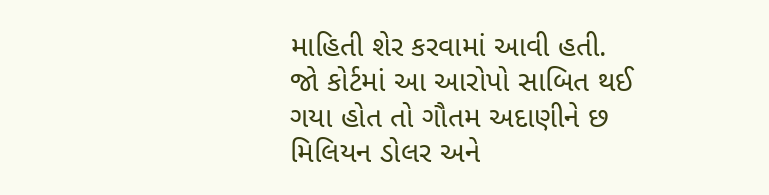માહિતી શેર કરવામાં આવી હતી. જો કોર્ટમાં આ આરોપો સાબિત થઈ ગયા હોત તો ગૌતમ અદાણીને છ મિલિયન ડોલર અને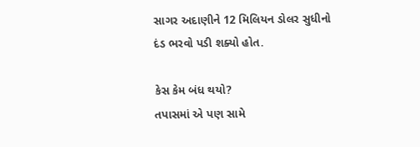સાગર અદાણીને 12 મિલિયન ડોલર સુધીનો દંડ ભરવો પડી શક્યો હોત.

કેસ કેમ બંધ થયો?
તપાસમાં એ પણ સામે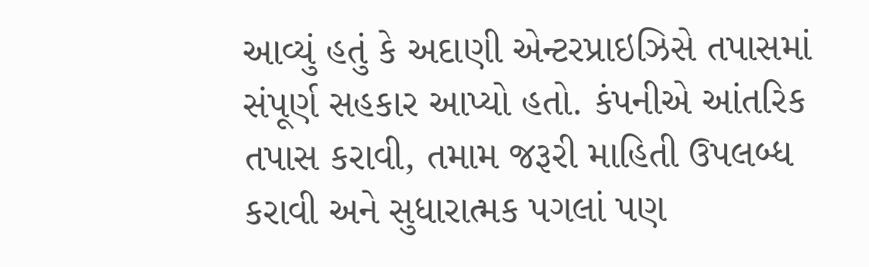આવ્યું હતું કે અદાણી એન્ટરપ્રાઇઝિસે તપાસમાં સંપૂર્ણ સહકાર આપ્યો હતો. કંપનીએ આંતરિક તપાસ કરાવી, તમામ જરૂરી માહિતી ઉપલબ્ધ કરાવી અને સુધારાત્મક પગલાં પણ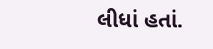લીધાં હતાં.